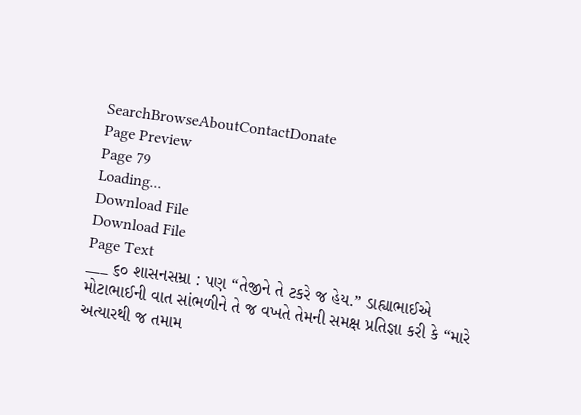SearchBrowseAboutContactDonate
Page Preview
Page 79
Loading...
Download File
Download File
Page Text
___ ૬૦ શાસનસમ્રા : પણ “તેજીને તે ટકરે જ હેય.” ડાહ્યાભાઈએ મોટાભાઈની વાત સાંભળીને તે જ વખતે તેમની સમક્ષ પ્રતિજ્ઞા કરી કે “મારે અત્યારથી જ તમામ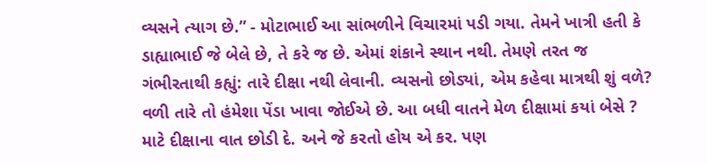વ્યસને ત્યાગ છે.” - મોટાભાઈ આ સાંભળીને વિચારમાં પડી ગયા. તેમને ખાત્રી હતી કે ડાહ્યાભાઈ જે બેલે છે, તે કરે જ છે. એમાં શંકાને સ્થાન નથી. તેમણે તરત જ ગંભીરતાથી કહ્યું: તારે દીક્ષા નથી લેવાની. વ્યસનો છોડ્યાં, એમ કહેવા માત્રથી શું વળે? વળી તારે તો હંમેશા પેંડા ખાવા જોઈએ છે. આ બધી વાતને મેળ દીક્ષામાં કયાં બેસે ? માટે દીક્ષાના વાત છોડી દે. અને જે કરતો હોય એ કર. પણ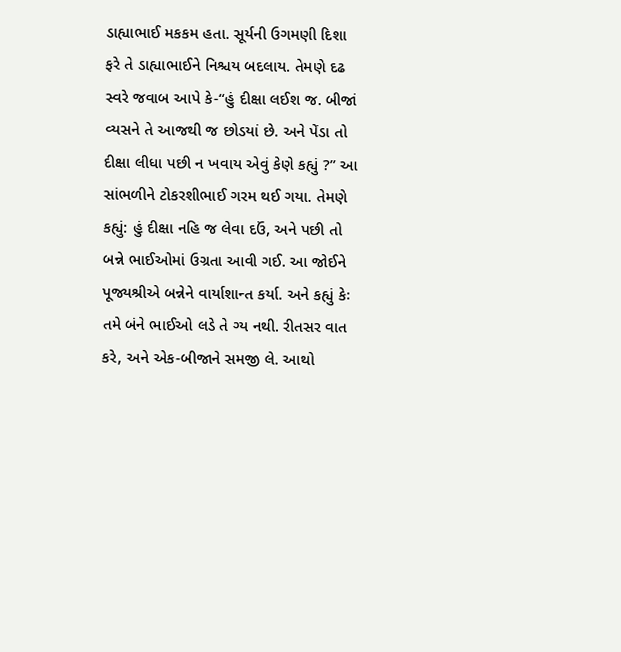ડાહ્યાભાઈ મકકમ હતા. સૂર્યની ઉગમણી દિશા ફરે તે ડાહ્યાભાઈને નિશ્ચય બદલાય. તેમણે દઢ સ્વરે જવાબ આપે કે-“હું દીક્ષા લઈશ જ. બીજાં વ્યસને તે આજથી જ છોડયાં છે. અને પેંડા તો દીક્ષા લીધા પછી ન ખવાય એવું કેણે કહ્યું ?” આ સાંભળીને ટોકરશીભાઈ ગરમ થઈ ગયા. તેમણે કહ્યું: હું દીક્ષા નહિ જ લેવા દઉં, અને પછી તો બન્ને ભાઈઓમાં ઉગ્રતા આવી ગઈ. આ જોઈને પૂજ્યશ્રીએ બન્નેને વાર્યાશાન્ત કર્યા. અને કહ્યું કેઃ તમે બંને ભાઈઓ લડે તે ગ્ય નથી. રીતસર વાત કરે, અને એક-બીજાને સમજી લે. આથો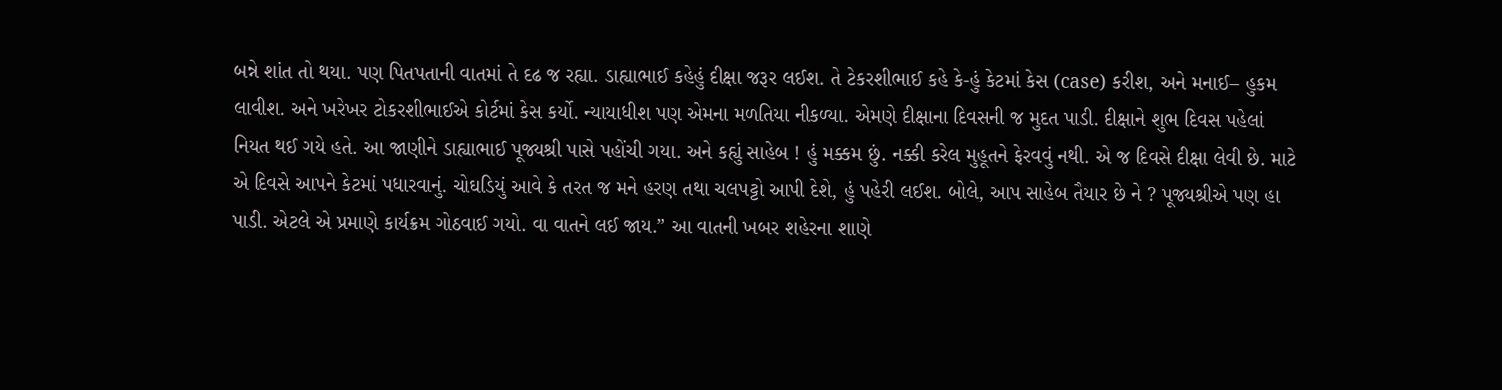બન્ને શાંત તો થયા. પણ પિતપતાની વાતમાં તે દઢ જ રહ્યા. ડાહ્યાભાઈ કહેહું દીક્ષા જરૂર લઈશ. તે ટેકરશીભાઈ કહે કે-હું કેટમાં કેસ (case) કરીશ, અને મનાઈ– હુકમ લાવીશ. અને ખરેખર ટોકરશીભાઈએ કોર્ટમાં કેસ કર્યો. ન્યાયાધીશ પણ એમના મળતિયા નીકળ્યા. એમણે દીક્ષાના દિવસની જ મુદત પાડી. દીક્ષાને શુભ દિવસ પહેલાં નિયત થઈ ગયે હતે. આ જાણીને ડાહ્યાભાઈ પૂજ્યશ્રી પાસે પહોંચી ગયા. અને કહ્યું સાહેબ ! હું મક્કમ છું. નક્કી કરેલ મુહૂતને ફેરવવું નથી. એ જ દિવસે દીક્ષા લેવી છે. માટે એ દિવસે આપને કેટમાં પધારવાનું. ચોઘડિયું આવે કે તરત જ મને હરણ તથા ચલપટ્ટો આપી દેશે, હું પહેરી લઈશ. બોલે, આપ સાહેબ તૈયાર છે ને ? પૂજ્યશ્રીએ પણ હા પાડી. એટલે એ પ્રમાણે કાર્યક્રમ ગોઠવાઈ ગયો. વા વાતને લઈ જાય.” આ વાતની ખબર શહેરના શાણે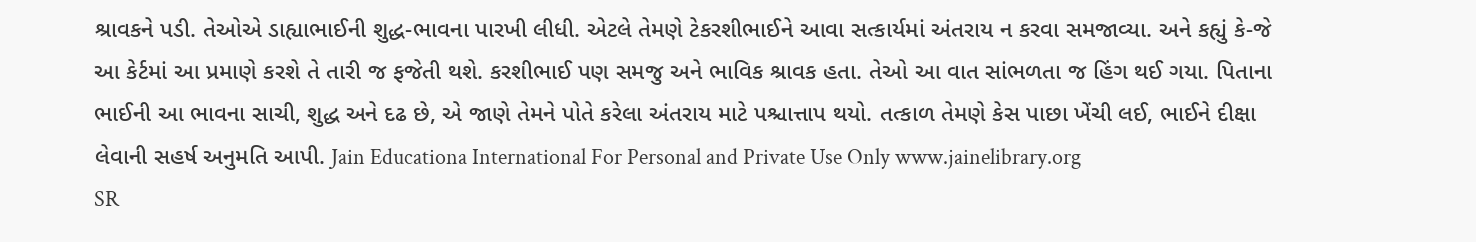શ્રાવકને પડી. તેઓએ ડાહ્યાભાઈની શુદ્ધ-ભાવના પારખી લીધી. એટલે તેમણે ટેકરશીભાઈને આવા સત્કાર્યમાં અંતરાય ન કરવા સમજાવ્યા. અને કહ્યું કે-જે આ કેર્ટમાં આ પ્રમાણે કરશે તે તારી જ ફજેતી થશે. કરશીભાઈ પણ સમજુ અને ભાવિક શ્રાવક હતા. તેઓ આ વાત સાંભળતા જ હિંગ થઈ ગયા. પિતાના ભાઈની આ ભાવના સાચી, શુદ્ધ અને દઢ છે, એ જાણે તેમને પોતે કરેલા અંતરાય માટે પશ્ચાત્તાપ થયો. તત્કાળ તેમણે કેસ પાછા ખેંચી લઈ, ભાઈને દીક્ષા લેવાની સહર્ષ અનુમતિ આપી. Jain Educationa International For Personal and Private Use Only www.jainelibrary.org
SR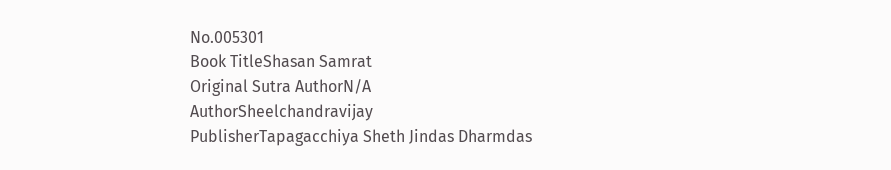No.005301
Book TitleShasan Samrat
Original Sutra AuthorN/A
AuthorSheelchandravijay
PublisherTapagacchiya Sheth Jindas Dharmdas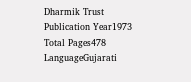Dharmik Trust
Publication Year1973
Total Pages478
LanguageGujarati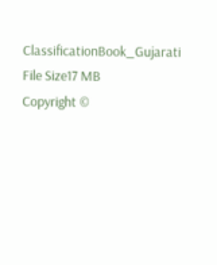ClassificationBook_Gujarati
File Size17 MB
Copyright ©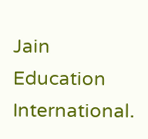Jain Education International.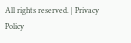All rights reserved. | Privacy Policy